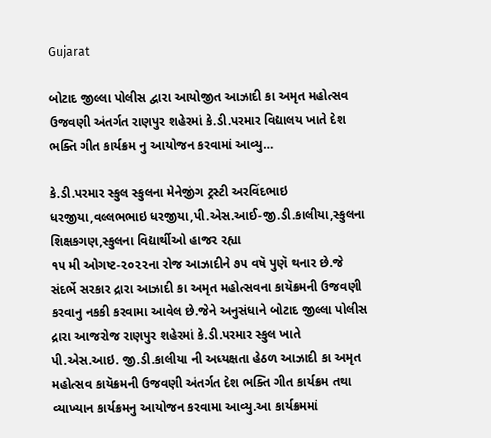Gujarat

બોટાદ જીલ્લા પોલીસ દ્વારા આયોજીત આઝાદી કા અમૃત મહોત્સવ ઉજવણી અંતર્ગત રાણપુર શહેરમાં કે.ડી.પરમાર વિદ્યાલય ખાતે દેશ ભક્તિ ગીત કાર્યક્રમ નુ આયોજન કરવામાં આવ્યુ…

કે.ડી.પરમાર સ્કુલ સ્કુલના મેનેજીંગ ટ્રસ્ટી અરવિંદભાઇ ધરજીયા,વલ્લભભાઇ ધરજીયા,પી.એસ.આઈ-જી.ડી.કાલીયા,સ્કુલના શિક્ષકગણ,સ્કુલના વિદ્યાર્થીઓ હાજર રહ્યા
૧૫ મી ઓગષ્ટ-૨૦૨૨ના રોજ આઝાદીને ૭૫ વષૅ પુણૅ થનાર છે.જે સંદર્ભે સરકાર દ્રારા આઝાદી કા અમૃત મહોત્સવના કાયૅક્રમની ઉજવણી કરવાનુ નકકી કરવામા આવેલ છે.જેને અનુસંધાને બોટાદ જીલ્લા પોલીસ દ્રારા આજરોજ રાણપુર શહેરમાં કે.ડી.પરમાર સ્કુલ ખાતે પી.એસ.આઇ. જી.ડી.કાલીયા ની અધ્યક્ષતા હેઠળ આઝાદી કા અમૃત મહોત્સવ કાયૅક્રમની ઉજવણી અંતર્ગત દેશ ભક્તિ ગીત કાર્યક્રમ તથા વ્યાખ્યાન કાર્યક્રમનુ આયોજન કરવામા આવ્યુ.આ કાર્યક્રમમાં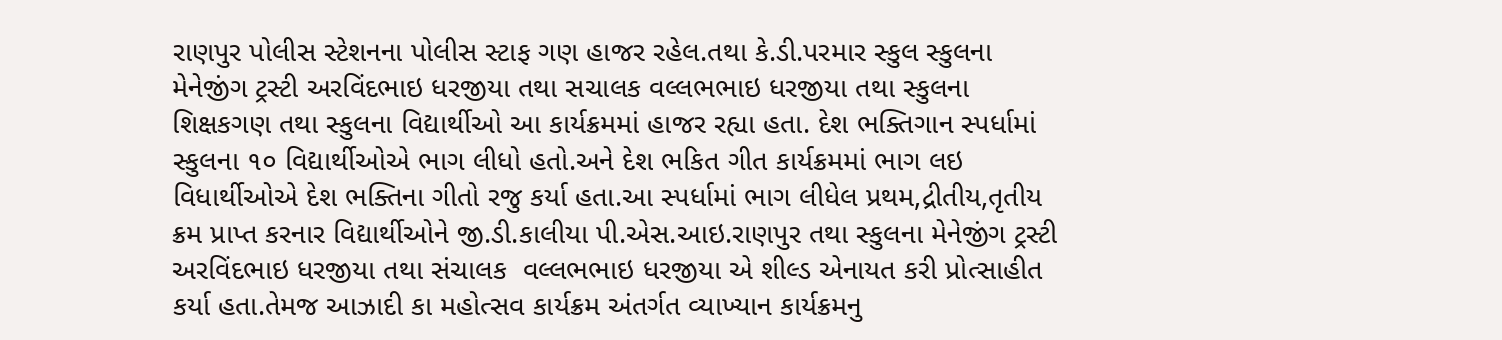રાણપુર પોલીસ સ્ટેશનના પોલીસ સ્ટાફ ગણ હાજર રહેલ.તથા કે.ડી.પરમાર સ્કુલ સ્કુલના મેનેજીંગ ટ્રસ્ટી અરવિંદભાઇ ધરજીયા તથા સચાલક વલ્લભભાઇ ધરજીયા તથા સ્કુલના શિક્ષકગણ તથા સ્કુલના વિદ્યાર્થીઓ આ કાર્યક્રમમાં હાજર રહ્યા હતા. દેશ ભક્તિગાન સ્પર્ધામાં સ્કુલના ૧૦ વિદ્યાર્થીઓએ ભાગ લીધો હતો.અને દેશ ભકિત ગીત કાર્યક્રમમાં ભાગ લઇ વિધાર્થીઓએ દેશ ભક્તિના ગીતો રજુ કર્યા હતા.આ સ્પર્ધામાં ભાગ લીધેલ પ્રથમ,દ્રીતીય,તૃતીય ક્રમ પ્રાપ્ત કરનાર વિદ્યાર્થીઓને જી.ડી.કાલીયા પી.એસ.આઇ.રાણપુર તથા સ્કુલના મેનેજીંગ ટ્રસ્ટી અરવિંદભાઇ ધરજીયા તથા સંચાલક  વલ્લભભાઇ ધરજીયા એ શીલ્ડ એનાયત કરી પ્રોત્સાહીત કર્યા હતા.તેમજ આઝાદી કા મહોત્સવ કાર્યક્રમ અંતર્ગત વ્યાખ્યાન કાર્યક્રમનુ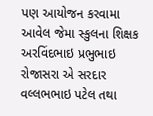પણ આયોજન કરવામા આવેલ જેમા સ્કુલના શિક્ષક અરવિંદભાઇ પ્રભુભાઇ રોજાસરા એ સરદાર વલ્લભભાઇ પટેલ તથા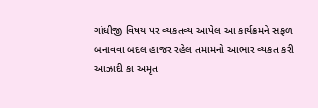ગાંધીજી વિષય પર વ્યકતવ્ય આપેલ આ કાર્યક્રમને સફળ બનાવવા બદલ હાજર રહેલ તમામનો આભાર વ્યકત કરી આઝાદી કા અમૃત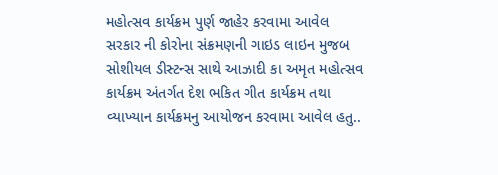મહોત્સવ કાર્યક્રમ પુર્ણ જાહેર કરવામા આવેલ સરકાર ની કોરોના સંક્રમણની ગાઇડ લાઇન મુજબ સોશીયલ ડીસ્ટન્સ સાથે આઝાદી કા અમૃત મહોત્સવ કાર્યક્રમ અંતર્ગત દેશ ભકિત ગીત કાર્યક્રમ તથા વ્યાખ્યાન કાર્યક્રમનુ આયોજન કરવામા આવેલ હતુ..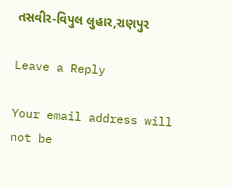તસવીર-વિપુલ લુહાર,રાણપુર

Leave a Reply

Your email address will not be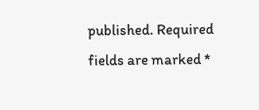published. Required fields are marked *